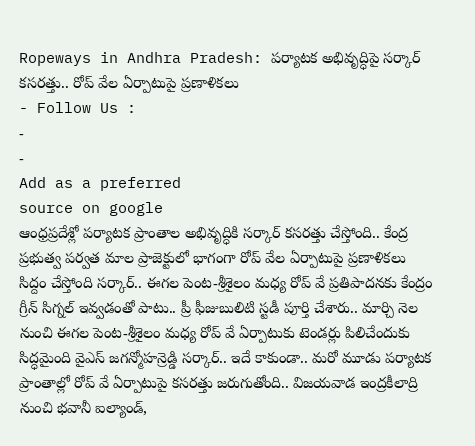Ropeways in Andhra Pradesh: పర్యాటక అభివృద్ధిపై సర్కార్ కసరత్తు.. రోప్ వేల ఏర్పాటుపై ప్రణాళికలు
- Follow Us :
-
-
Add as a preferred
source on google
ఆంధ్రప్రదేశ్లో పర్యాటక ప్రాంతాల అభివృద్ధికి సర్కార్ కసరత్తు చేస్తోంది.. కేంద్ర ప్రభుత్వ పర్వత మాల ప్రాజెక్టులో భాగంగా రోప్ వేల ఏర్పాటుపై ప్రణాళికలు సిద్దం చేస్తోంది సర్కార్.. ఈగల పెంట-శ్రీశైలం మధ్య రోప్ వే ప్రతిపాదనకు కేంద్రం గ్రీన్ సిగ్నల్ ఇవ్వడంతో పాటు.. ప్రీ ఫీజుబులిటి స్టడీ పూర్తి చేశారు.. మార్చి నెల నుంచి ఈగల పెంట-శ్రీశైలం మధ్య రోప్ వే ఏర్పాటుకు టెండర్లు పిలిచేందుకు సిద్ధమైంది వైఎస్ జగన్మోహన్రెడ్డి సర్కార్.. ఇదే కాకుండా.. మరో మూడు పర్యాటక ప్రాంతాల్లో రోప్ వే ఏర్పాటుపై కసరత్తు జరుగుతోంది.. విజయవాడ ఇంద్రకీలాద్రి నుంచి భవానీ ఐల్యాండ్,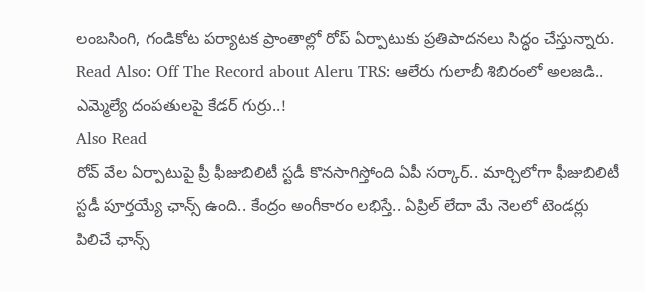లంబసింగి, గండికోట పర్యాటక ప్రాంతాల్లో రోప్ ఏర్పాటుకు ప్రతిపాదనలు సిద్ధం చేస్తున్నారు.
Read Also: Off The Record about Aleru TRS: ఆలేరు గులాబీ శిబిరంలో అలజడి.. ఎమ్మెల్యే దంపతులపై కేడర్ గుర్రు..!
Also Read
రోవ్ వేల ఏర్పాటుపై ప్రీ ఫీజుబిలిటీ స్టడీ కొనసాగిస్తోంది ఏపీ సర్కార్.. మార్చిలోగా ఫీజుబిలిటీ స్టడీ పూర్తయ్యే ఛాన్స్ ఉంది.. కేంద్రం అంగీకారం లభిస్తే.. ఏప్రిల్ లేదా మే నెలలో టెండర్లు పిలిచే ఛాన్స్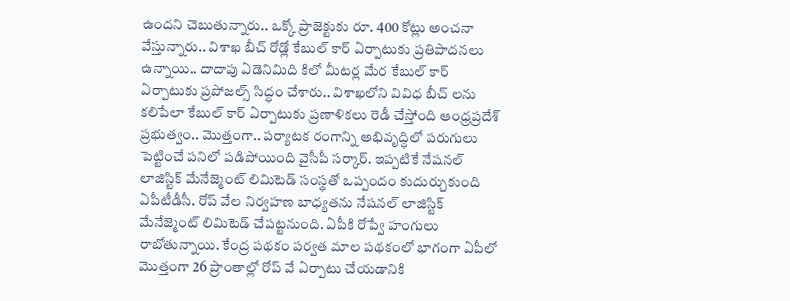ఉందని చెబుతున్నారు.. ఒక్కో ప్రాజెక్టుకు రూ. 400 కోట్లు అంచనా వేస్తున్నారు.. విశాఖ బీచ్ రోడ్లో కేబుల్ కార్ ఏర్పాటుకు ప్రతిపాదనలు ఉన్నాయి.. దాదాపు ఏడెనిమిది కిలో మీటర్ల మేర కేబుల్ కార్ ఏర్పాటుకు ప్రపోజల్స్ సిద్ధం చేశారు.. విశాఖలోని వివిధ బీచ్ లను కలిపేలా కేబుల్ కార్ ఏర్పాటుకు ప్రణాళికలు రెడీ చేస్తోంది ఆంధ్రప్రదేశ్ ప్రభుత్వం.. మొత్తంగా.. పర్యాటక రంగాన్ని అభివృద్ధిలో పరుగులు పెట్టించే పనిలో పడిపోయింది వైసీపీ సర్కార్. ఇప్పటికే నేషనల్ లాజిస్టిక్ మేనేజ్మెంట్ లిమిటెడ్ సంస్థతో ఒప్పందం కుదుర్చుకుంది ఏపీటీడీసీ. రోప్ వేల నిర్వహణ బాధ్యతను నేషనల్ లాజిస్టిక్ మేనేజ్మెంట్ లిమిటెడ్ చేపట్టనుంది. ఏపీకి రోప్వే హంగులు రాబోతున్నాయి. కేంద్ర పథకం పర్వత మాల పథకంలో భాగంగా ఏపీలో మొత్తంగా 26 ప్రాంతాల్లో రోప్ వే ఏర్పాటు చేయడానికి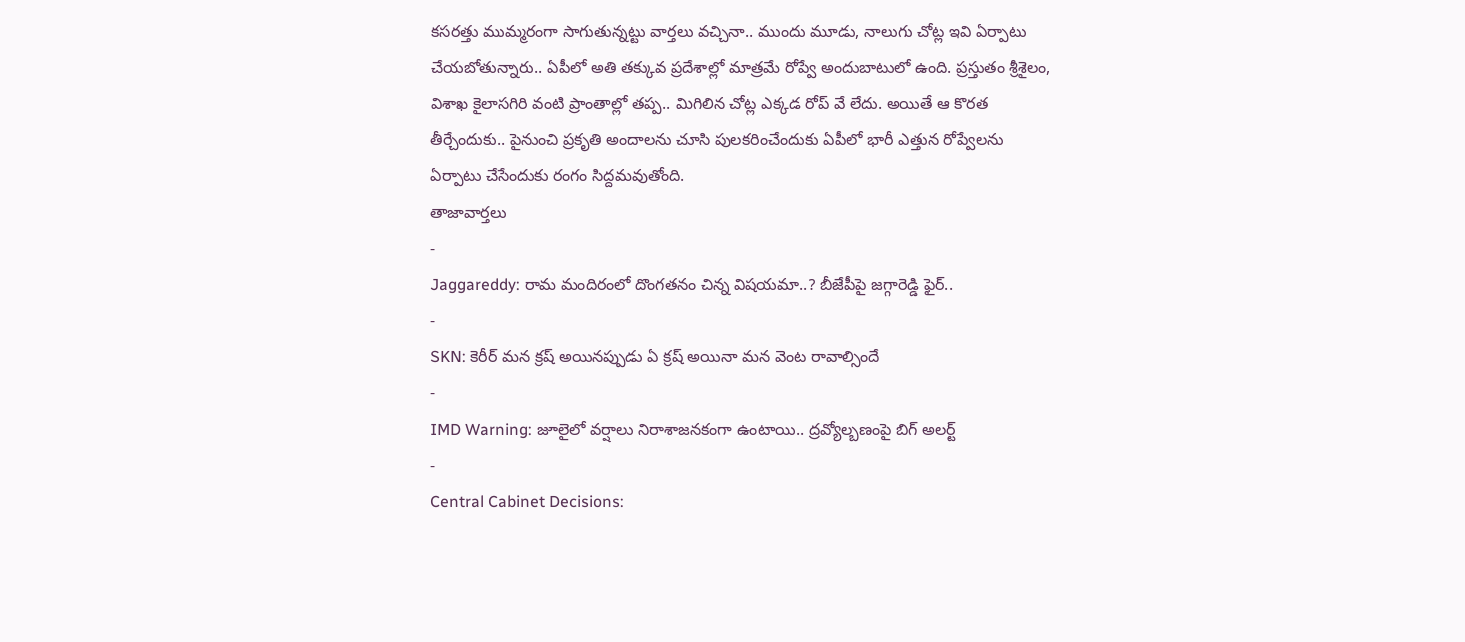కసరత్తు ముమ్మరంగా సాగుతున్నట్టు వార్తలు వచ్చినా.. ముందు మూడు, నాలుగు చోట్ల ఇవి ఏర్పాటు చేయబోతున్నారు.. ఏపీలో అతి తక్కువ ప్రదేశాల్లో మాత్రమే రోప్వే అందుబాటులో ఉంది. ప్రస్తుతం శ్రీశైలం, విశాఖ కైలాసగిరి వంటి ప్రాంతాల్లో తప్ప.. మిగిలిన చోట్ల ఎక్కడ రోప్ వే లేదు. అయితే ఆ కొరత తీర్చేందుకు.. పైనుంచి ప్రకృతి అందాలను చూసి పులకరించేందుకు ఏపీలో భారీ ఎత్తున రోప్వేలను ఏర్పాటు చేసేందుకు రంగం సిద్దమవుతోంది.
తాజావార్తలు
-
Jaggareddy: రామ మందిరంలో దొంగతనం చిన్న విషయమా..? బీజేపీపై జగ్గారెడ్డి ఫైర్..
-
SKN: కెరీర్ మన క్రష్ అయినప్పుడు ఏ క్రష్ అయినా మన వెంట రావాల్సిందే
-
IMD Warning: జూలైలో వర్షాలు నిరాశాజనకంగా ఉంటాయి.. ద్రవ్యోల్బణంపై బిగ్ అలర్ట్
-
Central Cabinet Decisions: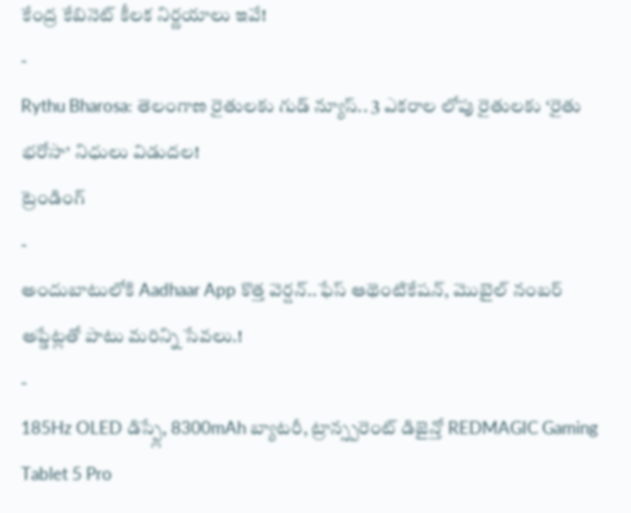కేంద్ర కేబినెట్ కీలక నిర్ణయాలు ఇవే!
-
Rythu Bharosa: తెలంగాణ రైతులకు గుడ్ న్యూస్.. 3 ఎకరాల లోపు రైతులకు ‘రైతు భరోసా’ నిధులు విడుదల!
ట్రెండింగ్
-
అందుబాటులోకి Aadhaar App కొత్త వెర్షన్..ఫేస్ ఆథెంటికేషన్, మొబైల్ నంబర్ అప్డేట్లతో పాటు మరిన్ని సేవలు.!
-
185Hz OLED డిస్ప్లే, 8300mAh బ్యాటరీ, ట్రాన్స్పరెంట్ డిజైన్తో REDMAGIC Gaming Tablet 5 Pro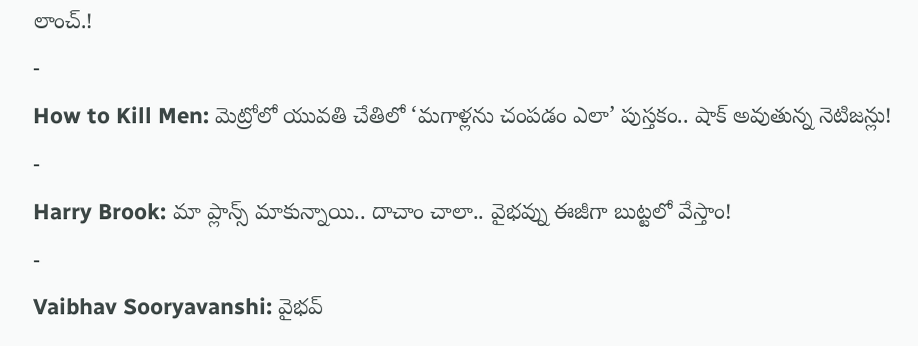లాంచ్.!
-
How to Kill Men: మెట్రోలో యువతి చేతిలో ‘మగాళ్లను చంపడం ఎలా’ పుస్తకం.. షాక్ అవుతున్న నెటిజన్లు!
-
Harry Brook: మా ప్లాన్స్ మాకున్నాయి.. దాచాం చాలా.. వైభవ్ను ఈజీగా బుట్టలో వేస్తాం!
-
Vaibhav Sooryavanshi: వైభవ్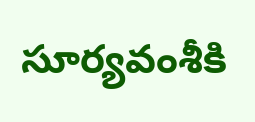సూర్యవంశీకి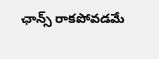ఛాన్స్ రాకపోవడమే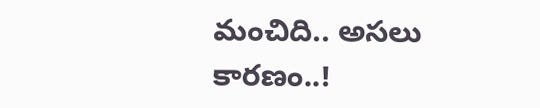మంచిది.. అసలు కారణం..!